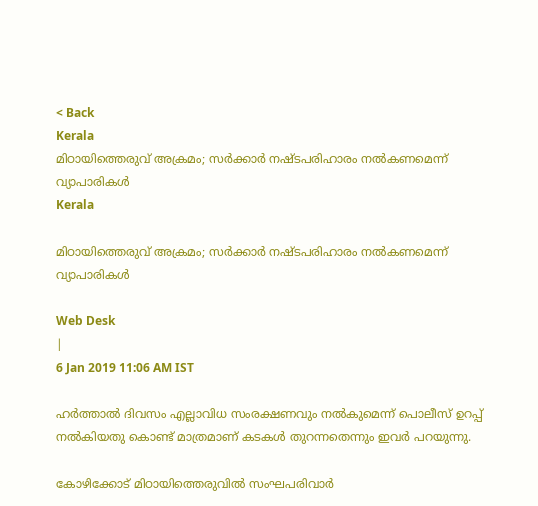< Back
Kerala
മിഠായിത്തെരുവ് അക്രമം; സര്‍ക്കാര്‍ നഷ്ടപരിഹാരം നല്‍കണമെന്ന് വ്യാപാരികള്‍
Kerala

മിഠായിത്തെരുവ് അക്രമം; സര്‍ക്കാര്‍ നഷ്ടപരിഹാരം നല്‍കണമെന്ന് വ്യാപാരികള്‍

Web Desk
|
6 Jan 2019 11:06 AM IST

ഹര്‍ത്താല്‍ ദിവസം എല്ലാവിധ സംരക്ഷണവും നല്‍കുമെന്ന് പൊലീസ് ഉറപ്പ് നല്‍കിയതു കൊണ്ട് മാത്രമാണ് കടകള്‍ തുറന്നതെന്നും ഇവര്‍ പറയുന്നു.

കോഴിക്കോട് മിഠായിത്തെരുവില്‍ സംഘപരിവാര്‍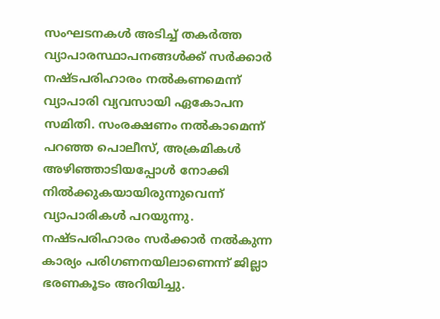സംഘടനകള്‍ അടിച്ച് തകര്‍ത്ത വ്യാപാരസ്ഥാപനങ്ങള്‍ക്ക് സര്‍ക്കാര്‍ നഷ്ടപരിഹാരം നല്‍കണമെന്ന് വ്യാപാരി വ്യവസായി ഏകോപന സമിതി. സംരക്ഷണം നല്‍കാമെന്ന് പറഞ്ഞ പൊലീസ്, അക്രമികള്‍ അഴിഞ്ഞാടിയപ്പോള്‍ നോക്കി നില്‍ക്കുകയായിരുന്നുവെന്ന് വ്യാപാരികള്‍ പറയുന്നു. നഷ്ടപരിഹാരം സര്‍ക്കാര്‍ നല്‍കുന്ന കാര്യം പരിഗണനയിലാണെന്ന് ജില്ലാ ഭരണകൂടം അറിയിച്ചു.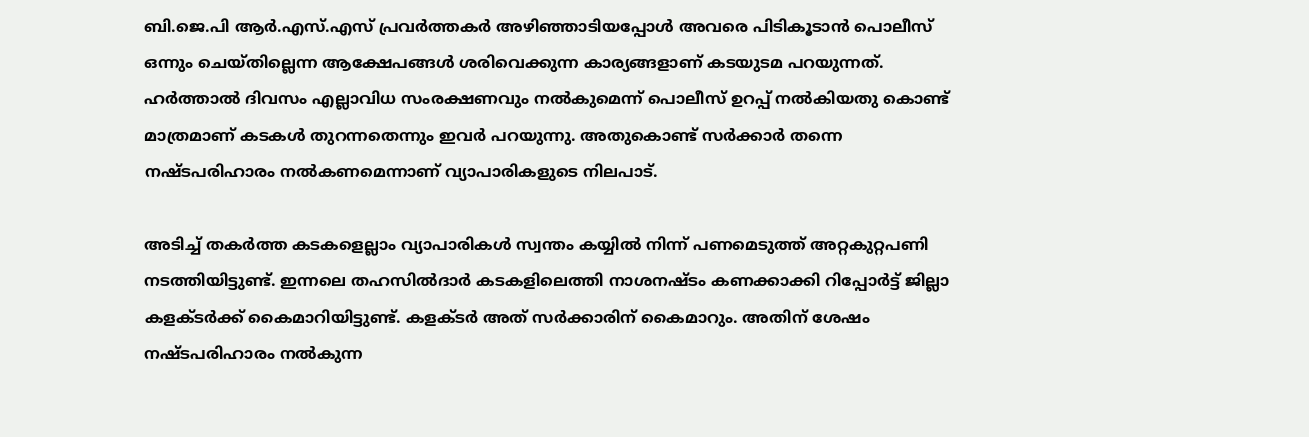ബി.ജെ.പി ആര്‍.എസ്.എസ് പ്രവര്‍ത്തകര്‍ അഴിഞ്ഞാടിയപ്പോള്‍ അവരെ പിടികൂടാന്‍ പൊലീസ് ഒന്നും ചെയ്തില്ലെന്ന ആക്ഷേപങ്ങള്‍ ശരിവെക്കുന്ന കാര്യങ്ങളാണ് കടയുടമ പറയുന്നത്. ഹര്‍ത്താല്‍ ദിവസം എല്ലാവിധ സംരക്ഷണവും നല്‍കുമെന്ന് പൊലീസ് ഉറപ്പ് നല്‍കിയതു കൊണ്ട് മാത്രമാണ് കടകള്‍ തുറന്നതെന്നും ഇവര്‍ പറയുന്നു. അതുകൊണ്ട് സര്‍ക്കാര്‍ തന്നെ നഷ്ടപരിഹാരം നല്‍കണമെന്നാണ് വ്യാപാരികളുടെ നിലപാട്.

അടിച്ച് തകര്‍ത്ത കടകളെല്ലാം വ്യാപാരികള്‍ സ്വന്തം കയ്യില്‍ നിന്ന് പണമെടുത്ത് അറ്റകുറ്റപണി നടത്തിയിട്ടുണ്ട്. ഇന്നലെ തഹസില്‍ദാര്‍ കടകളിലെത്തി നാശനഷ്ടം കണക്കാക്കി റിപ്പോര്‍ട്ട് ജില്ലാ കളക്ടര്‍ക്ക് കൈമാറിയിട്ടുണ്ട്. കളക്ടര്‍ അത് സര്‍ക്കാരിന് കൈമാറും. അതിന് ശേഷം നഷ്ടപരിഹാരം നല്‍കുന്ന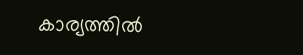കാര്യത്തില്‍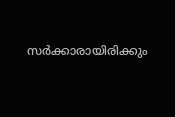സര്‍ക്കാരായിരിക്കും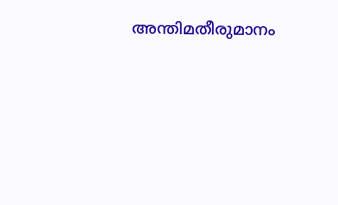അന്തിമതീരുമാനം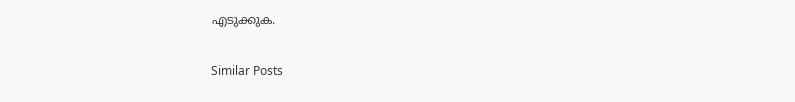എടുക്കുക.

Similar Posts